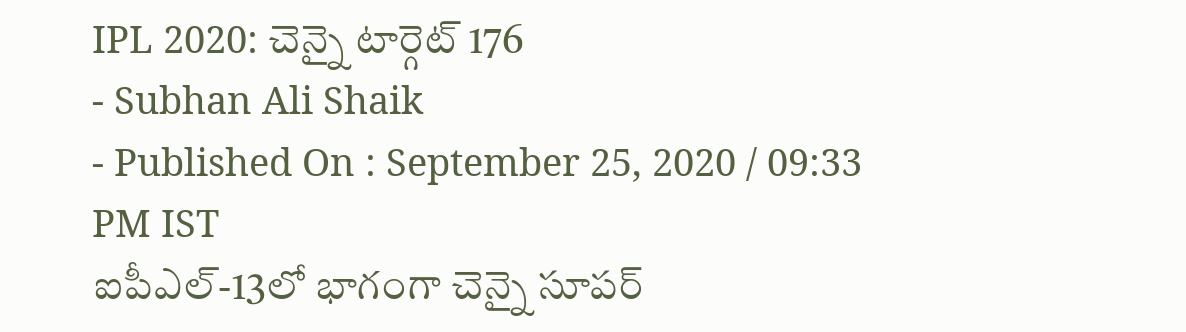IPL 2020: చెన్నై టార్గెట్ 176
- Subhan Ali Shaik
- Published On : September 25, 2020 / 09:33 PM IST
ఐపీఎల్-13లో భాగంగా చెన్నై సూపర్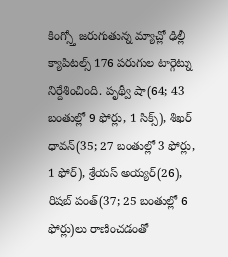కింగ్స్తో జరుగుతున్న మ్యాచ్లో ఢిల్లీ క్యాపిటల్స్ 176 పరుగుల టార్గెట్ను నిర్దేశించింది. పృథ్వీ షా(64; 43 బంతుల్లో 9 ఫోర్లు, 1 సిక్స్), శిఖర్ ధావన్(35; 27 బంతుల్లో 3 ఫోర్లు, 1 ఫోర్), శ్రేయస్ అయ్యర్(26), రిషబ్ పంత్(37; 25 బంతుల్లో 6 ఫోర్లు)లు రాణించడంతో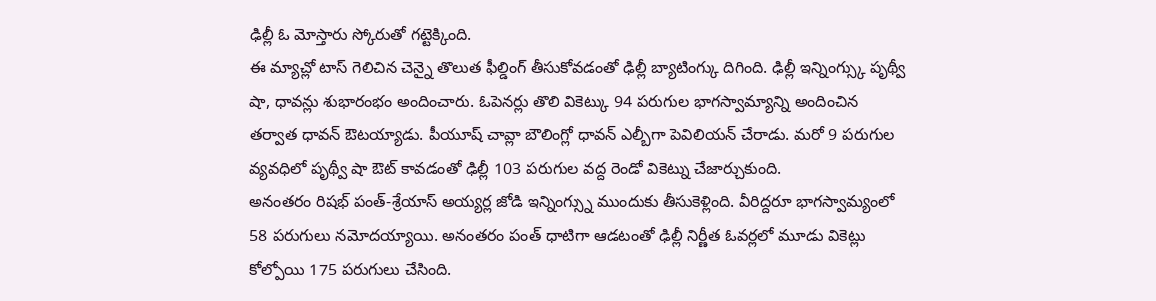ఢిల్లీ ఓ మోస్తారు స్కోరుతో గట్టెక్కింది.
ఈ మ్యాచ్లో టాస్ గెలిచిన చెన్నై తొలుత ఫీల్డింగ్ తీసుకోవడంతో ఢిల్లీ బ్యాటింగ్కు దిగింది. ఢిల్లీ ఇన్నింగ్స్కు పృథ్వీ షా, ధావన్లు శుభారంభం అందించారు. ఓపెనర్లు తొలి వికెట్కు 94 పరుగుల భాగస్వామ్యాన్ని అందించిన తర్వాత ధావన్ ఔటయ్యాడు. పీయూష్ చావ్లా బౌలింగ్లో ధావన్ ఎల్బీగా పెవిలియన్ చేరాడు. మరో 9 పరుగుల వ్యవధిలో పృథ్వీ షా ఔట్ కావడంతో ఢిల్లీ 103 పరుగుల వద్ద రెండో వికెట్ను చేజార్చుకుంది.
అనంతరం రిషభ్ పంత్-శ్రేయాస్ అయ్యర్ల జోడి ఇన్నింగ్స్ను ముందుకు తీసుకెళ్లింది. వీరిద్దరూ భాగస్వామ్యంలో 58 పరుగులు నమోదయ్యాయి. అనంతరం పంత్ ధాటిగా ఆడటంతో ఢిల్లీ నిర్ణీత ఓవర్లలో మూడు వికెట్లు కోల్పోయి 175 పరుగులు చేసింది.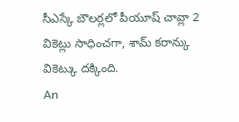సీఎస్కే బౌలర్లలో పీయూష్ చావ్లా 2 వికెట్లు సాధించగా, శామ్ కరాన్కు వికెట్కు దక్కింది.
An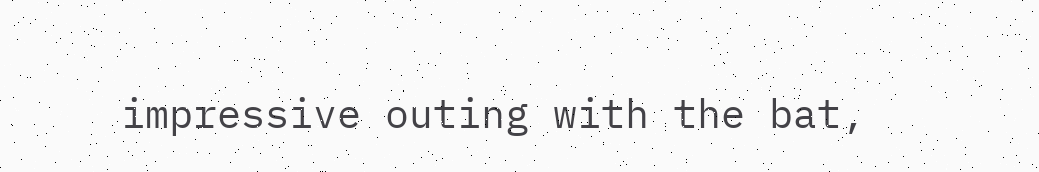impressive outing with the bat,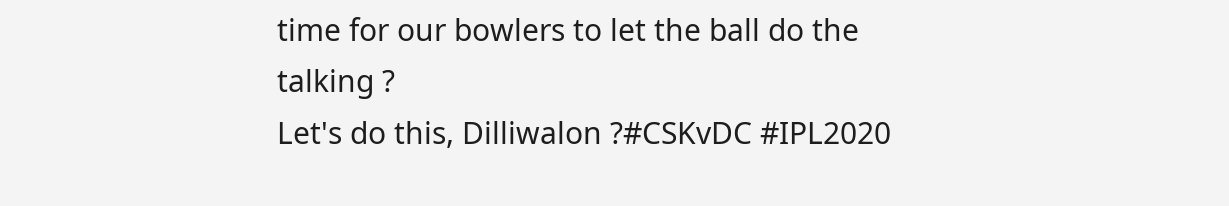time for our bowlers to let the ball do the talking ?
Let's do this, Dilliwalon ?#CSKvDC #IPL2020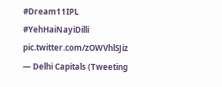#Dream11IPL #YehHaiNayiDilli pic.twitter.com/zOWVhlSJiz
— Delhi Capitals (Tweeting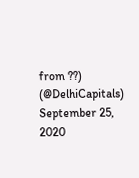from ??) (@DelhiCapitals) September 25, 2020